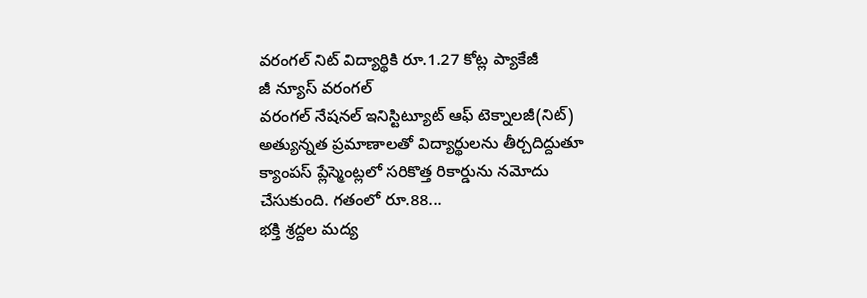వరంగల్ నిట్ విద్యార్థికి రూ.1.27 కోట్ల ప్యాకేజీ
జీ న్యూస్ వరంగల్
వరంగల్ నేషనల్ ఇనిస్టిట్యూట్ ఆఫ్ టెక్నాలజీ(నిట్) అత్యున్నత ప్రమాణాలతో విద్యార్థులను తీర్చదిద్దుతూ క్యాంపస్ ప్లేస్మెంట్లలో సరికొత్త రికార్డును నమోదు చేసుకుంది. గతంలో రూ.88...
భక్తి శ్రద్దల మద్య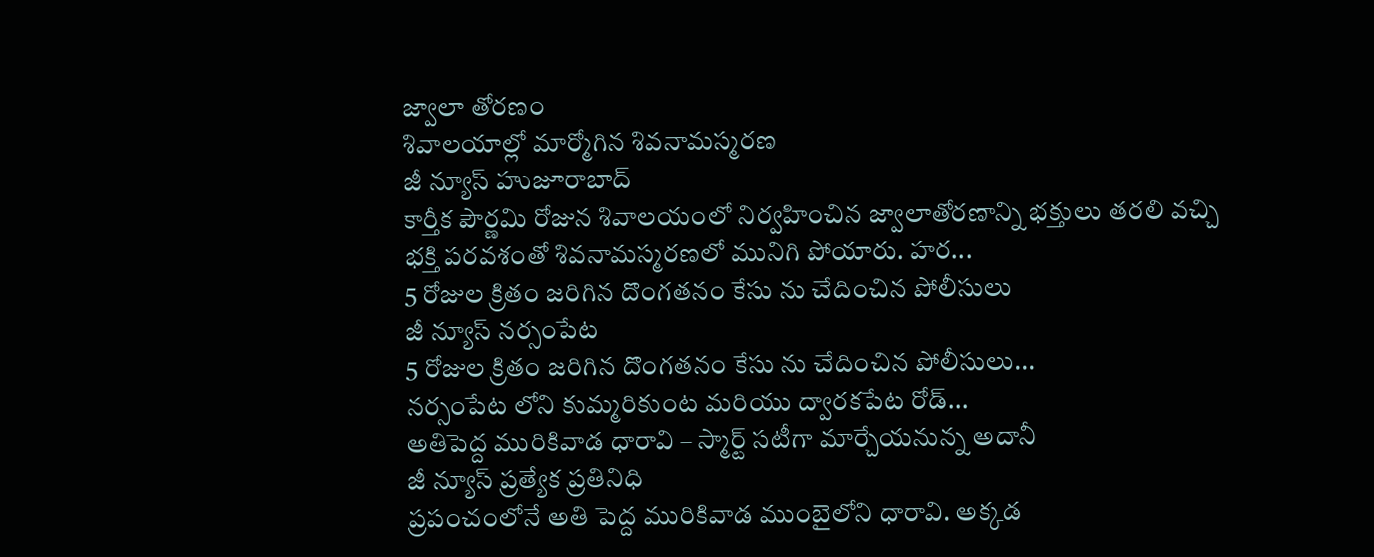జ్వాలా తోరణం
శివాలయాల్లో మార్మోగిన శివనామస్మరణ
జీ న్యూస్ హుజూరాబాద్
కార్తీక పౌర్ణమి రోజున శివాలయంలో నిర్వహించిన జ్వాలాతోరణాన్ని భక్తులు తరలి వచ్చి భక్తి పరవశంతో శివనామస్మరణలో మునిగి పోయారు. హర...
5 రోజుల క్రితం జరిగిన దొంగతనం కేసు ను చేదించిన పోలీసులు
జీ న్యూస్ నర్సంపేట
5 రోజుల క్రితం జరిగిన దొంగతనం కేసు ను చేదించిన పోలీసులు...
నర్సంపేట లోని కుమ్మరికుంట మరియు ద్వారకపేట రోడ్...
అతిపెద్ద మురికివాడ ధారావి – స్మార్ట్ సటీగా మార్చేయనున్న అదానీ
జీ న్యూస్ ప్రత్యేక ప్రతినిధి
ప్రపంచంలోనే అతి పెద్ద మురికివాడ ముంబైలోని ధారావి. అక్కడ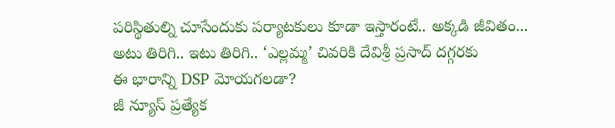పరిస్థితుల్ని చూసేందుకు పర్యాటకులు కూడా ఇస్తారంటే.. అక్కడి జీవితం...
అటు తిరిగి.. ఇటు తిరిగి.. ‘ఎల్లమ్మ’ చివరికి దేవిశ్రీ ప్రసాద్ దగ్గరకు
ఈ భారాన్ని DSP మోయగలడా?
జీ న్యూస్ ప్రత్యేక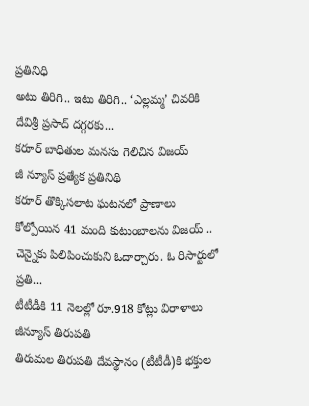ప్రతినిధి
అటు తిరిగి.. ఇటు తిరిగి.. ‘ఎల్లమ్మ’ చివరికి దేవిశ్రీ ప్రసాద్ దగ్గరకు...
కరూర్ బాధితుల మనసు గెలిచిన విజయ్
జీ న్యూస్ ప్రత్యేక ప్రతినిథి
కరూర్ తొక్కిసలాట ఘటనలో ప్రాణాలు కోల్పోయిన 41 మంది కుటుంబాలను విజయ్ .. చెన్నైకు పిలిపించుకుని ఓదార్చారు. ఓ రిసార్టులో ప్రతి...
టీటీడీకి 11 నెలల్లో రూ.918 కోట్లు విరాళాలు
జీన్యూస్ తిరుపతి
తిరుమల తిరుపతి దేవస్థానం (టీటీడీ)కి భక్తుల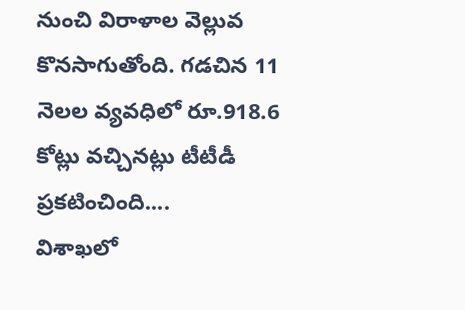నుంచి విరాళాల వెల్లువ కొనసాగుతోంది. గడచిన 11 నెలల వ్యవధిలో రూ.918.6 కోట్లు వచ్చినట్లు టీటీడీ ప్రకటించింది....
విశాఖలో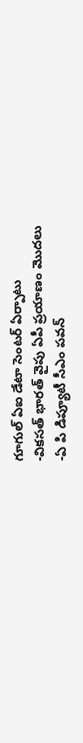గూగుల్ ఏఐ డేటా సెంటర్ ఏర్పాటు
-వికసత్ భారత్ వైపు ఏపీ ప్రయాణం మొదలు
-ఏ పి డిప్యూటీ సీఎం పవన్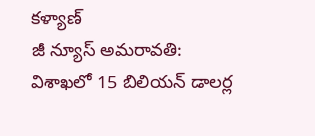కళ్యాణ్
జీ న్యూస్ అమరావతి:
విశాఖలో 15 బిలియన్ డాలర్ల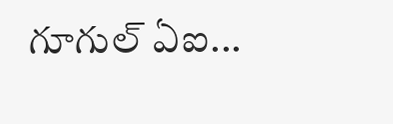గూగుల్ ఏఐ...